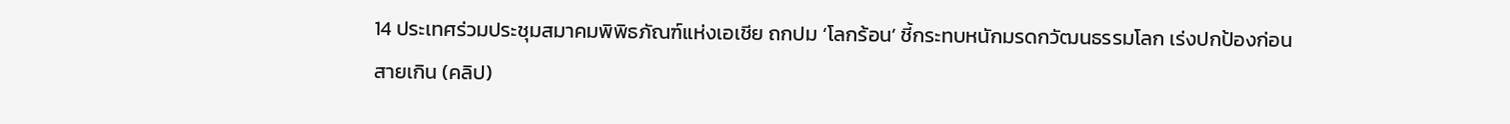14 ประเทศร่วมประชุมสมาคมพิพิธภัณฑ์แห่งเอเชีย ถกปม ‘โลกร้อน’ ชี้กระทบหนักมรดกวัฒนธรรมโลก เร่งปกป้องก่อนสายเกิน (คลิป)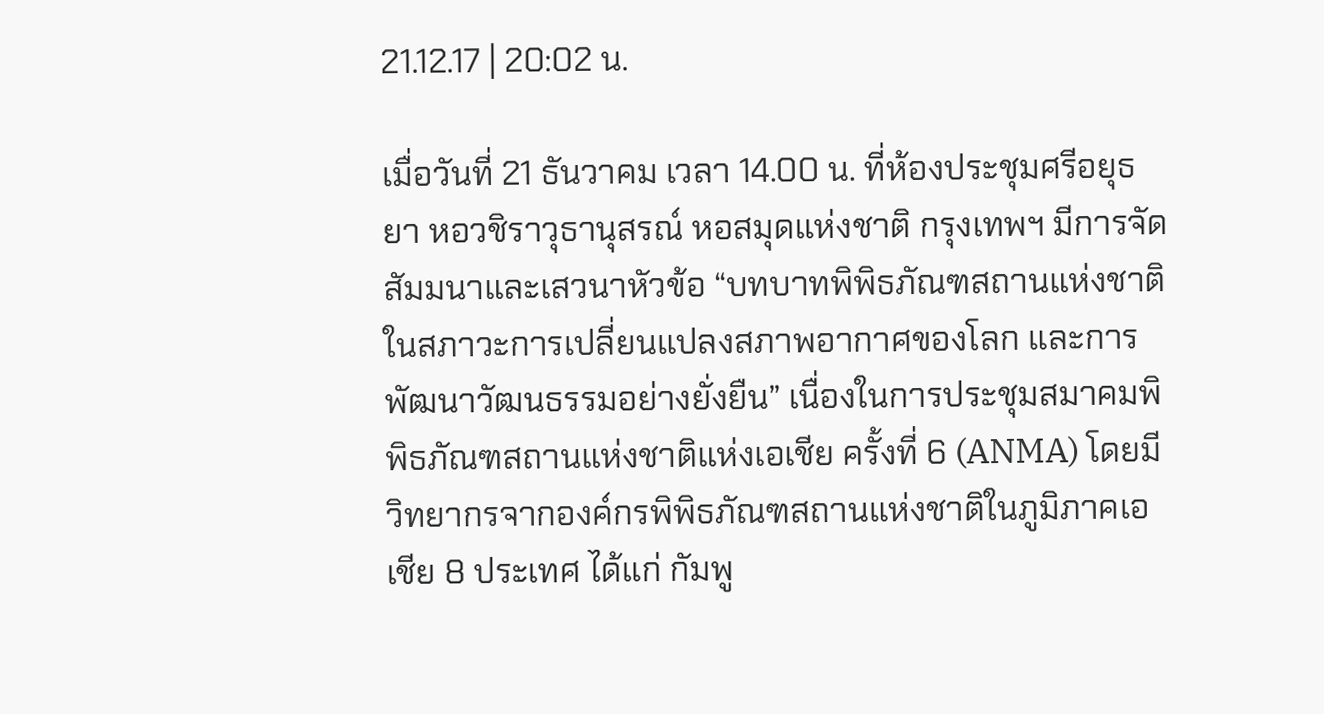21.12.17 | 20:02 น.

เมื่อวันที่ 21 ธันวาคม เวลา 14.00 น. ที่ห้องประชุมศรีอยุธยา หอวชิราวุธานุสรณ์ หอสมุดแห่งชาติ กรุงเทพฯ มีการจัดสัมมนาและเสวนาหัวข้อ “บทบาทพิพิธภัณฑสถานแห่งชาติในสภาวะการเปลี่ยนแปลงสภาพอากาศของโลก และการพัฒนาวัฒนธรรมอย่างยั่งยืน” เนื่องในการประชุมสมาคมพิพิธภัณฑสถานแห่งชาติแห่งเอเชีย ครั้งที่ 6 (ANMA) โดยมีวิทยากรจากองค์กรพิพิธภัณฑสถานแห่งชาติในภูมิภาคเอเชีย 8 ประเทศ ได้แก่ กัมพู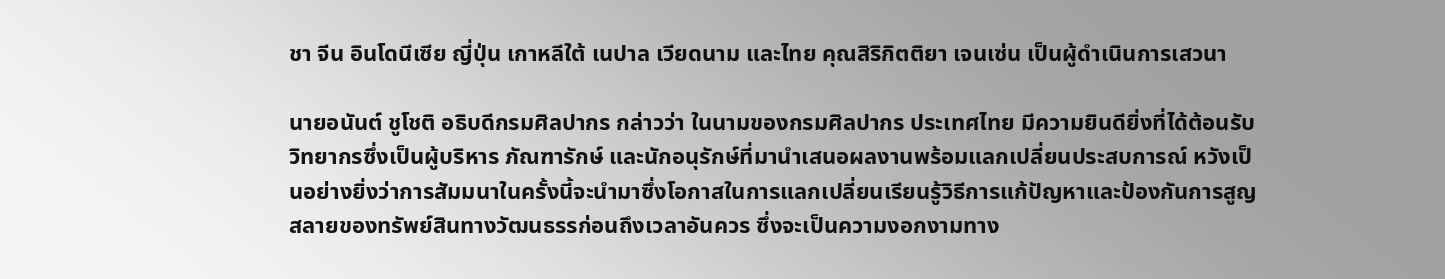ชา จีน อินโดนีเซีย ญี่ปุ่น เกาหลีใต้ เนปาล เวียดนาม และไทย คุณสิริกิตติยา เจนเซ่น เป็นผู้ดำเนินการเสวนา

นายอนันต์ ชูโชติ อธิบดีกรมศิลปากร กล่าวว่า ในนามของกรมศิลปากร ประเทศไทย มีความยินดียิ่งที่ได้ต้อนรับวิทยากรซึ่งเป็นผู้บริหาร ภัณฑารักษ์ และนักอนุรักษ์ที่มานำเสนอผลงานพร้อมแลกเปลี่ยนประสบการณ์ หวังเป็นอย่างยิ่งว่าการสัมมนาในครั้งนี้จะนำมาซึ่งโอกาสในการแลกเปลี่ยนเรียนรู้วิธีการแก้ปัญหาและป้องกันการสูญสลายของทรัพย์สินทางวัฒนธรรก่อนถึงเวลาอันควร ซึ่งจะเป็นความงอกงามทาง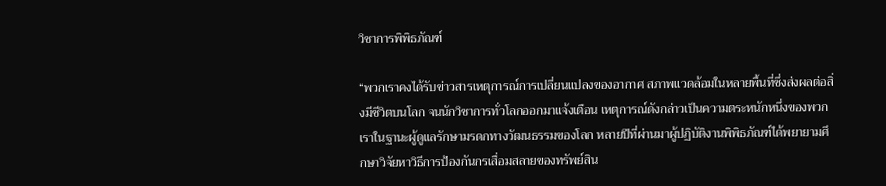วิชาการพิพิธภัณฑ์

“พวกเราคงได้รับข่าวสารเหตุการณ์การเปลี่ยนแปลงของอากาศ สภาพแวดล้อมในหลายพื้นที่ซึ่งส่งผลต่อสิ่งมีชีวิตบนโลก จนนักวิชาการทั่วโลกออกมาแจ้งเตือน เหตุการณ์ดังกล่าวเป็นความตระหนักหนึ่งของพวกเราในฐานะผู้ดูแลรักษามรดกทางวัฒนธรรมของโลก หลายปีที่ผ่านมาผู้ปฏิบัติงานพิพิธภัณฑ์ได้พยายามศึกษาวิจัยหาวิธีการป้องกันกรเสื่อมสลายของทรัพย์สิน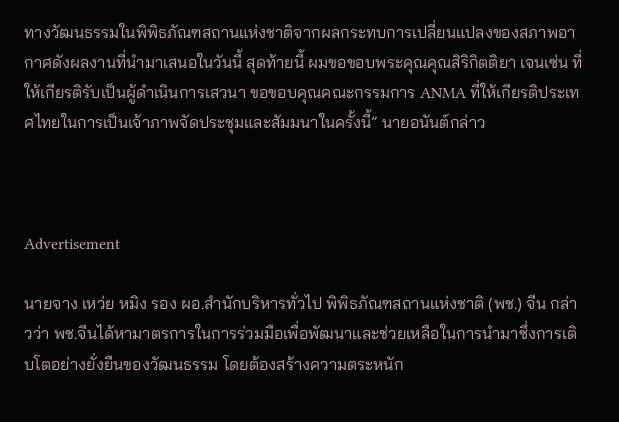ทางวัฒนธรรมในพิพิธภัณฑสถานแห่งชาติจากผลกระทบการเปลี่ยนแปลงของสภาพอากาศดังผลงานที่นำมาเสนอในวันนี้ สุดท้ายนี้ ผมขอขอบพระคุณคุณสิริกิตติยา เจนเซ่น ที่ให้เกียรติรับเป็นผู้ดำเนินการเสวนา ขอขอบคุณคณะกรรมการ ANMA ที่ให้เกียรติประเทศไทยในการเป็นเจ้าภาพจัดประชุมและสัมมนาในครั้งนี้” นายอนันต์กล่าว



Advertisement

นายจาง เหว่ย หมิง รอง ผอ.สำนักบริหารทั่วไป พิพิธภัณฑสถานแห่งชาติ (พช.) จีน กล่าวว่า พช.จีนได้หามาตรการในการร่วมมือเพื่อพัฒนาและช่วยเหลือในการนำมาซึ่งการเติบโตอย่างยั่งยืนของวัฒนธรรม โดยต้องสร้างความตระหนัก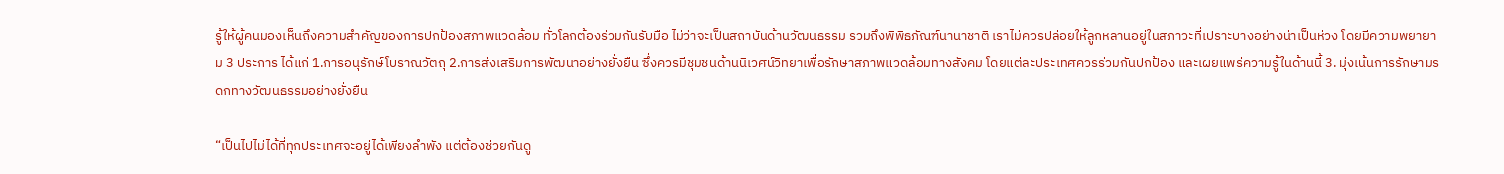รู้ให้ผู้คนมองเห็นถึงความสำคัญของการปกป้องสภาพแวดล้อม ทั่วโลกต้องร่วมกันรับมือ ไม่ว่าจะเป็นสถาบันด้านวัฒนธรรม รวมถึงพิพิธภัณฑ์นานาชาติ เราไม่ควรปล่อยให้ลูกหลานอยู่ในสภาวะที่เปราะบางอย่างน่าเป็นห่วง โดยมีความพยายาม 3 ประการ ได้แก่ 1.การอนุรักษ์โบราณวัตถุ 2.การส่งเสริมการพัฒนาอย่างยั่งยืน ซึ่งควรมีชุมชนด้านนิเวศน์วิทยาเพื่อรักษาสภาพแวดล้อมทางสังคม โดยแต่ละประเทศควรร่วมกันปกป้อง และเผยแพร่ความรู้ในด้านนี้ 3. มุ่งเน้นการรักษามรดกทางวัฒนธรรมอย่างยั่งยืน

“เป็นไปไม่ได้ที่ทุกประเทศจะอยู่ได้เพียงลำพัง แต่ต้องช่วยกันดู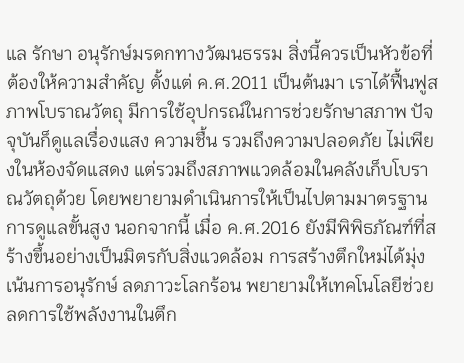แล รักษา อนุรักษ์มรดกทางวัฒนธรรม สิ่งนี้ควรเป็นหัวข้อที่ต้องให้ความสำคัญ ตั้งแต่ ค.ศ.2011 เป็นต้นมา เราได้ฟื้นฟูสภาพโบราณวัตถุ มีการใช้อุปกรณ์ในการช่วยรักษาสภาพ ปัจจุบันก็ดูแลเรื่องแสง ความชื้น รวมถึงความปลอดภัย ไม่เพียงในห้องจัดแสดง แต่รวมถึงสภาพแวดล้อมในคลังเก็บโบราณวัตถุด้วย โดยพยายามดำเนินการให้เป็นไปตามมาตรฐานการดูแลขั้นสูง นอกจากนี้ เมื่อ ค.ศ.2016 ยังมีพิพิธภัณฑ์ที่สร้างขึ้นอย่างเป็นมิตรกับสิ่งแวดล้อม การสร้างตึกใหม่ได้มุ่งเน้นการอนุรักษ์ ลดภาวะโลกร้อน พยายามให้เทคโนโลยีช่วยลดการใช้พลังงานในตึก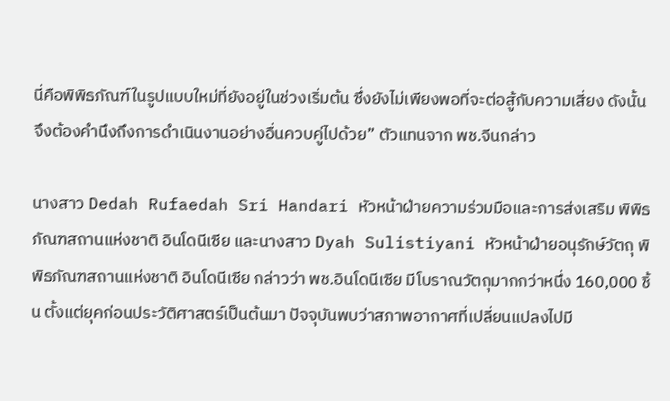นี่คือพิพิธภัณฑ์ในรูปแบบใหม่ที่ยังอยู่ในช่วงเริ่มต้น ซึ่งยังไม่เพียงพอที่จะต่อสู้กับความเสี่ยง ดังนั้น จึงต้องคำนึงถึงการดำเนินงานอย่างอื่นควบคู่ไปด้วย” ตัวแทนจาก พช.จีนกล่าว

นางสาว Dedah Rufaedah Sri Handari หัวหน้าฝ่ายความร่วมมือและการส่งเสริม พิพิธภัณฑสถานแห่งชาติ อินโดนีเซีย และนางสาว Dyah Sulistiyani หัวหน้าฝ่ายอนุรักษ์วัตถุ พิพิธภัณฑสถานแห่งชาติ อินโดนีเซีย กล่าวว่า พช.อินโดนีเซีย มีโบราณวัตถุมากกว่าหนึ่ง 160,000 ชิ้น ตั้งแต่ยุคก่อนประวัติศาสตร์เป็นต้นมา ปัจจุบันพบว่าสภาพอากาศที่เปลี่ยนแปลงไปมี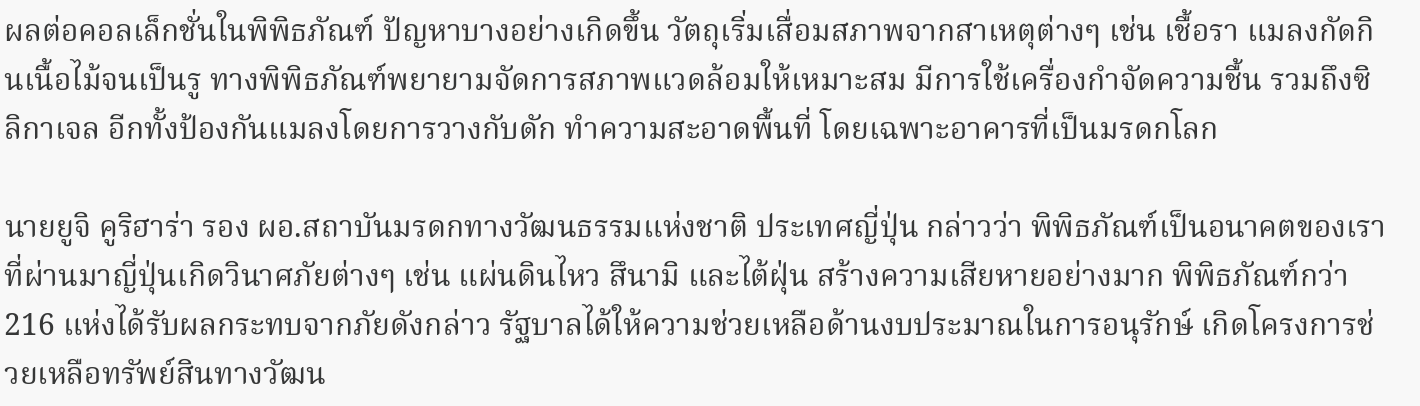ผลต่อคอลเล็กชั่นในพิพิธภัณฑ์ ปัญหาบางอย่างเกิดขึ้น วัตถุเริ่มเสื่อมสภาพจากสาเหตุต่างๆ เช่น เชื้อรา แมลงกัดกินเนื้อไม้จนเป็นรู ทางพิพิธภัณฑ์พยายามจัดการสภาพแวดล้อมให้เหมาะสม มีการใช้เครื่องกำจัดความชื้น รวมถึงซิลิกาเจล อีกทั้งป้องกันแมลงโดยการวางกับดัก ทำความสะอาดพื้นที่ โดยเฉพาะอาคารที่เป็นมรดกโลก

นายยูจิ คูริฮาร่า รอง ผอ.สถาบันมรดกทางวัฒนธรรมแห่งชาติ ประเทศญี่ปุ่น กล่าวว่า พิพิธภัณฑ์เป็นอนาคตของเรา ที่ผ่านมาญี่ปุ่นเกิดวินาศภัยต่างๆ เช่น แผ่นดินไหว สึนามิ และไต้ฝุ่น สร้างความเสียหายอย่างมาก พิพิธภัณฑ์กว่า 216 แห่งได้รับผลกระทบจากภัยดังกล่าว รัฐบาลได้ให้ความช่วยเหลือด้านงบประมาณในการอนุรักษ์ เกิดโครงการช่วยเหลือทรัพย์สินทางวัฒน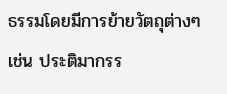ธรรมโดยมีการย้ายวัตถุต่างๆ เช่น ประติมากรร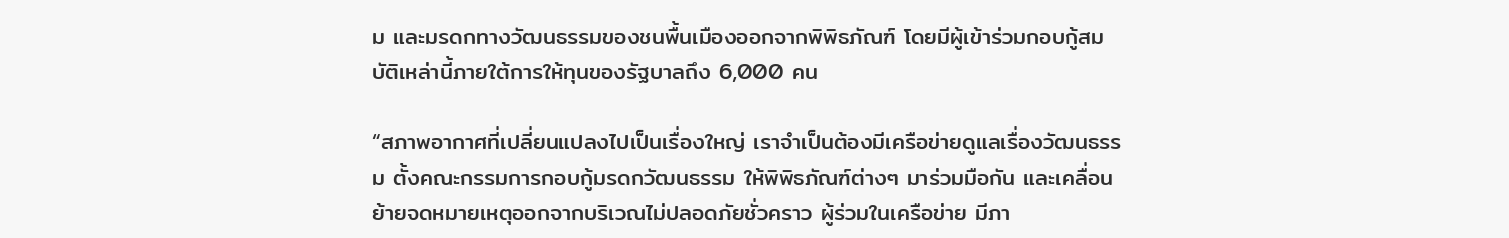ม และมรดกทางวัฒนธรรมของชนพื้นเมืองออกจากพิพิธภัณฑ์ โดยมีผู้เข้าร่วมกอบกู้สมบัติเหล่านี้ภายใต้การให้ทุนของรัฐบาลถึง 6,000 คน

“สภาพอากาศที่เปลี่ยนแปลงไปเป็นเรื่องใหญ่ เราจำเป็นต้องมีเครือข่ายดูแลเรื่องวัฒนธรรม ตั้งคณะกรรมการกอบกู้มรดกวัฒนธรรม ให้พิพิธภัณฑ์ต่างๆ มาร่วมมือกัน และเคลื่อนย้ายจดหมายเหตุออกจากบริเวณไม่ปลอดภัยชั่วคราว ผู้ร่วมในเครือข่าย มีภา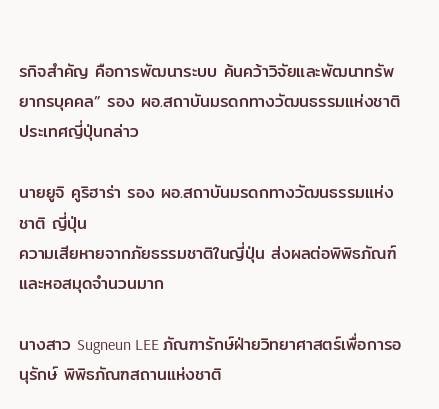รกิจสำคัญ คือการพัฒนาระบบ ค้นคว้าวิจัยและพัฒนาทรัพยากรบุคคล” รอง ผอ.สถาบันมรดกทางวัฒนธรรมแห่งชาติ ประเทศญี่ปุ่นกล่าว

นายยูจิ คูริฮาร่า รอง ผอ.สถาบันมรดกทางวัฒนธรรมแห่งชาติ ญี่ปุ่น
ความเสียหายจากภัยธรรมชาติในญี่ปุ่น ส่งผลต่อพิพิธภัณฑ์และหอสมุดจำนวนมาก

นางสาว Sugneun LEE ภัณฑารักษ์ฝ่ายวิทยาศาสตร์เพื่อการอนุรักษ์ พิพิธภัณฑสถานแห่งชาติ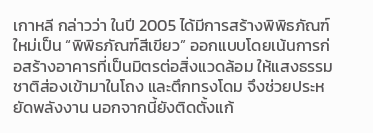เกาหลี กล่าวว่า ในปี 2005 ได้มีการสร้างพิพิธภัณฑ์ใหม่เป็น “พิพิธภัณฑ์สีเขียว” ออกแบบโดยเน้นการก่อสร้างอาคารที่เป็นมิตรต่อสิ่งแวดล้อม ให้แสงธรรมชาติส่องเข้ามาในโถง และตึกทรงโดม จึงช่วยประหยัดพลังงาน นอกจากนี้ยังติดตั้งแก้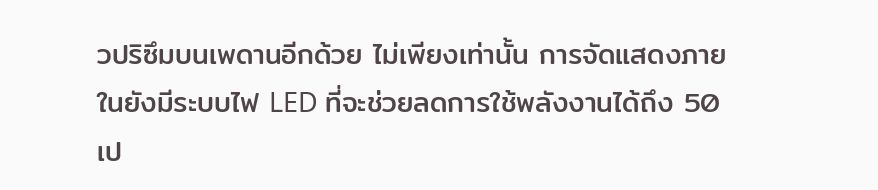วปริซึมบนเพดานอีกด้วย ไม่เพียงเท่านั้น การจัดแสดงภายในยังมีระบบไฟ LED ที่จะช่วยลดการใช้พลังงานได้ถึง 50 เป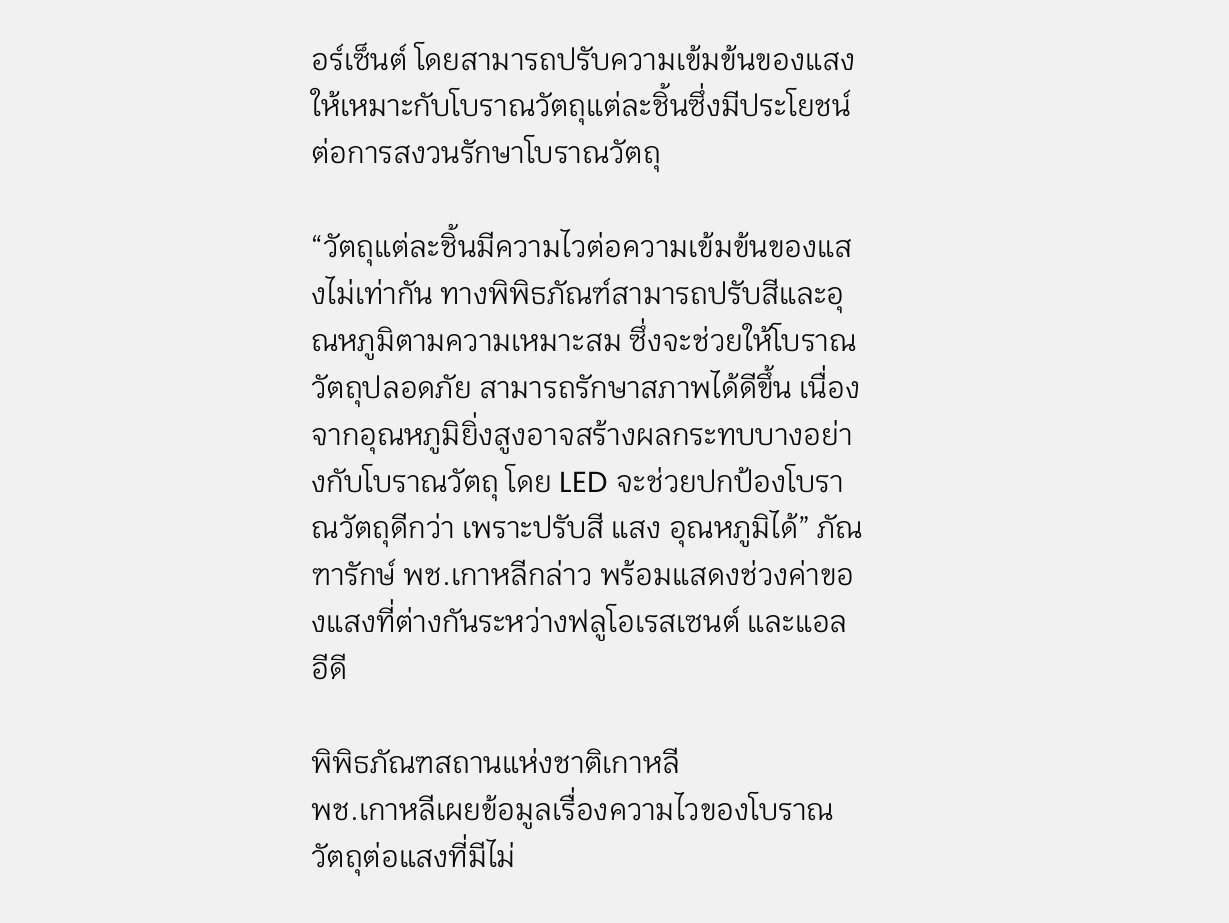อร์เซ็นต์ โดยสามารถปรับความเข้มข้นของแสงให้เหมาะกับโบราณวัตถุแต่ละชิ้นซึ่งมีประโยชน์ต่อการสงวนรักษาโบราณวัตถุ

“วัตถุแต่ละชิ้นมีความไวต่อความเข้มข้นของแสงไม่เท่ากัน ทางพิพิธภัณฑ์สามารถปรับสีและอุณหภูมิตามความเหมาะสม ซึ่งจะช่วยให้โบราณวัตถุปลอดภัย สามารถรักษาสภาพได้ดีขึ้น เนื่องจากอุณหภูมิยิ่งสูงอาจสร้างผลกระทบบางอย่างกับโบราณวัตถุ โดย LED จะช่วยปกป้องโบราณวัตถุดีกว่า เพราะปรับสี แสง อุณหภูมิได้” ภัณฑารักษ์ พช.เกาหลีกล่าว พร้อมแสดงช่วงค่าของแสงที่ต่างกันระหว่างฟลูโอเรสเซนต์ และแอลอีดี

พิพิธภัณฑสถานแห่งชาติเกาหลี
พช.เกาหลีเผยข้อมูลเรื่องความไวของโบราณวัตถุต่อแสงที่มีไม่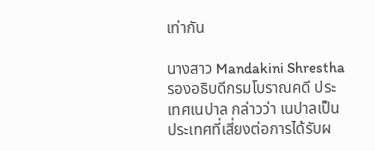เท่ากัน

นางสาว Mandakini Shrestha รองอธิบดีกรมโบราณคดี ประเทศเนปาล กล่าวว่า เนปาลเป็นประเทศที่เสี่ยงต่อการได้รับผ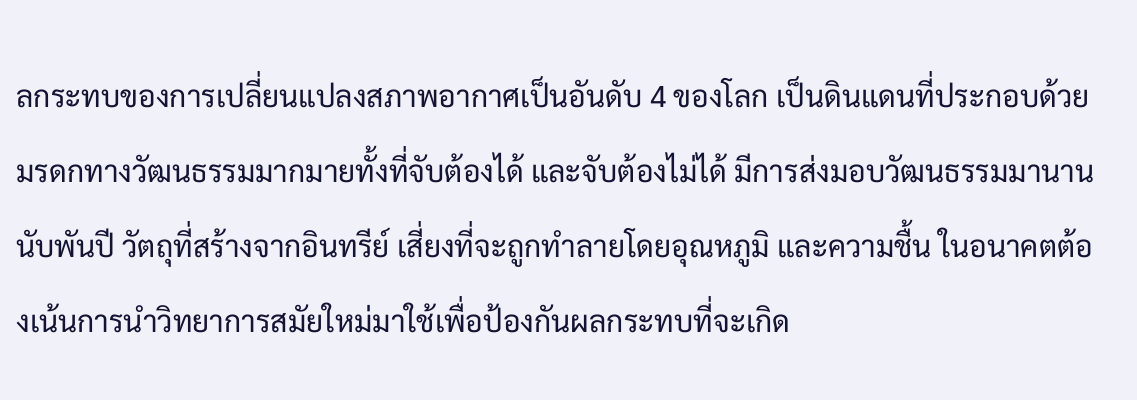ลกระทบของการเปลี่ยนแปลงสภาพอากาศเป็นอันดับ 4 ของโลก เป็นดินแดนที่ประกอบด้วยมรดกทางวัฒนธรรมมากมายทั้งที่จับต้องได้ และจับต้องไม่ได้ มีการส่งมอบวัฒนธรรมมานานนับพันปี วัตถุที่สร้างจากอินทรีย์ เสี่ยงที่จะถูกทำลายโดยอุณหภูมิ และความชื้น ในอนาคตต้องเน้นการนำวิทยาการสมัยใหม่มาใช้เพื่อป้องกันผลกระทบที่จะเกิด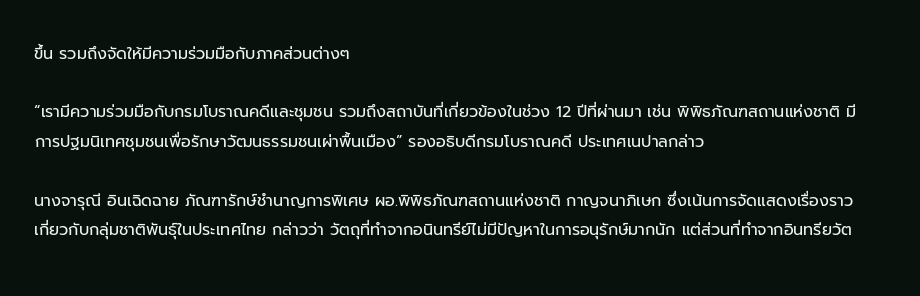ขึ้น รวมถึงจัดให้มีความร่วมมือกับภาคส่วนต่างๆ

“เรามีความร่วมมือกับกรมโบราณคดีและชุมชน รวมถึงสถาบันที่เกี่ยวข้องในช่วง 12 ปีที่ผ่านมา เช่น พิพิธภัณฑสถานแห่งชาติ มีการปฐมนิเทศชุมชนเพื่อรักษาวัฒนธรรมชนเผ่าพื้นเมือง” รองอธิบดีกรมโบราณคดี ประเทศเนปาลกล่าว

นางจารุณี อินเฉิดฉาย ภัณฑารักษ์ชำนาญการพิเศษ ผอ.พิพิธภัณฑสถานแห่งชาติ กาญจนาภิเษก ซึ่งเน้นการจัดแสดงเรื่องราวเกี่ยวกับกลุ่มชาติพันธุ์ในประเทศไทย กล่าวว่า วัตถุที่ทำจากอนินทรีย์ไม่มีปัญหาในการอนุรักษ์มากนัก แต่ส่วนที่ทำจากอินทรียวัต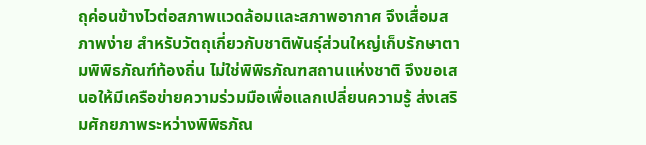ถุค่อนข้างไวต่อสภาพแวดล้อมและสภาพอากาศ จึงเสื่อมสภาพง่าย สำหรับวัตถุเกี่ยวกับชาติพันธุ์ส่วนใหญ่เก็บรักษาตามพิพิธภัณฑ์ท้องถิ่น ไม่ใช่พิพิธภัณฑสถานแห่งชาติ จึงขอเสนอให้มีเครือข่ายความร่วมมือเพื่อแลกเปลี่ยนความรู้ ส่งเสริมศักยภาพระหว่างพิพิธภัณ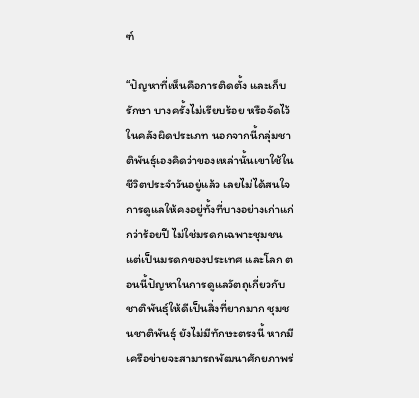ฑ์

“ปัญหาที่เห็นคือการติดตั้ง และเก็บรักษา บางครั้งไม่เรียบร้อย หรือจัดไว้ในคลังผิดประเภท นอกจากนี้กลุ่มชาติพันธุ์เองคิดว่าของเหล่านั้นเขาใช้ในชีวิตประจำวันอยู่แล้ว เลยไม่ได้สนใจการดูแลให้คงอยู่ทั้งที่บางอย่างเก่าแก่กว่าร้อยปี ไม่ใช่มรดกเฉพาะชุมชน แต่เป็นมรดกของประเทศ และโลก ตอนนี้ปัญหาในการดูแลวัตถุเกี่ยวกับชาติพันธุ์ให้ดีเป็นสิ่งที่ยากมาก ชุมชนชาติพันธุ์ ยังไม่มีทักษะตรงนี้ หากมีเครือข่ายจะสามารถพัฒนาศักยภาพร่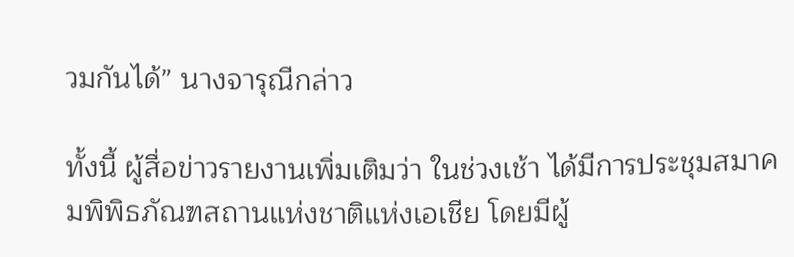วมกันได้” นางจารุณีกล่าว

ทั้งนี้ ผู้สื่อข่าวรายงานเพิ่มเติมว่า ในช่วงเช้า ได้มีการประชุมสมาคมพิพิธภัณฑสถานแห่งชาติแห่งเอเชีย โดยมีผู้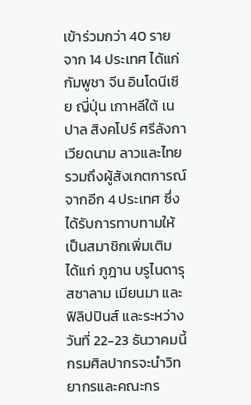เข้าร่วมกว่า 40 ราย จาก 14 ประเทศ ได้แก่ กัมพูชา จีน อินโดนีเซีย ญี่ปุ่น เกาหลีใต้ เนปาล สิงคโปร์ ศรีลังกา เวียดนาม ลาวและไทย รวมถึงผู้สังเกตการณ์จากอีก 4 ประเทศ ซึ่งได้รับการทาบทามให้เป็นสมาชิกเพิ่มเติม ได้แก่ ภูฎาน บรูไนดารุสซาลาม เมียนมา และฟิลิปปินส์ และระหว่างวันที่ 22-23 ธันวาคมนี้ กรมศิลปากรจะนำวิทยากรและคณะกร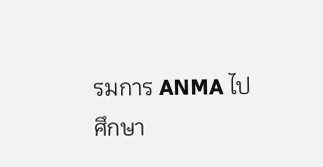รมการ ANMA ไปศึกษา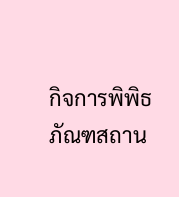กิจการพิพิธภัณฑสถาน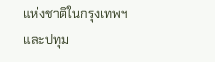แห่งชาติในกรุงเทพฯ และปทุม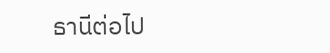ธานีต่อไป